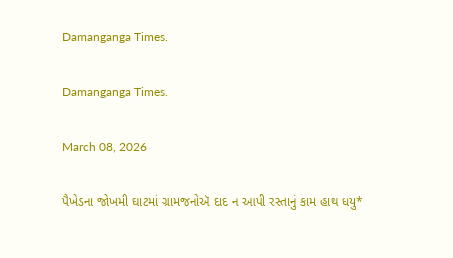Damanganga Times.

Damanganga Times.

March 08, 2026

પૈખેડના જોખમી ઘાટમાં ગ્રામજનોઍ દાદ ન આપી રસ્તાનું કામ હાથ ધયુ*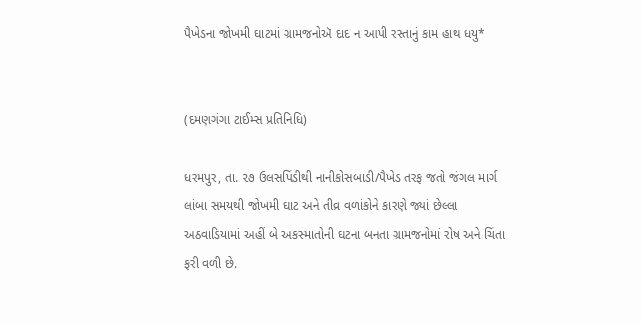પૈખેડના જોખમી ઘાટમાં ગ્રામજનોઍ દાદ ન આપી રસ્તાનું કામ હાથ ધયુ*


(દમણગંગા ટાઈમ્સ પ્રતિનિધિ)

ધરમપુર, તા. ૨૭ ઉલસપિંડીથી નાનીકોસબાડી/પૈખેડ તરફ જતો જંગલ માર્ગ લાંબા સમયથી જોખમી ઘાટ અને તીવ્ર વળાંકોને કારણે જ્યાં છેલ્લા અઠવાડિયામાં અહીં બે અકસ્માતોની ઘટના બનતા ગ્રામજનોમાં રોષ અને ચિંતા ફરી વળી છે.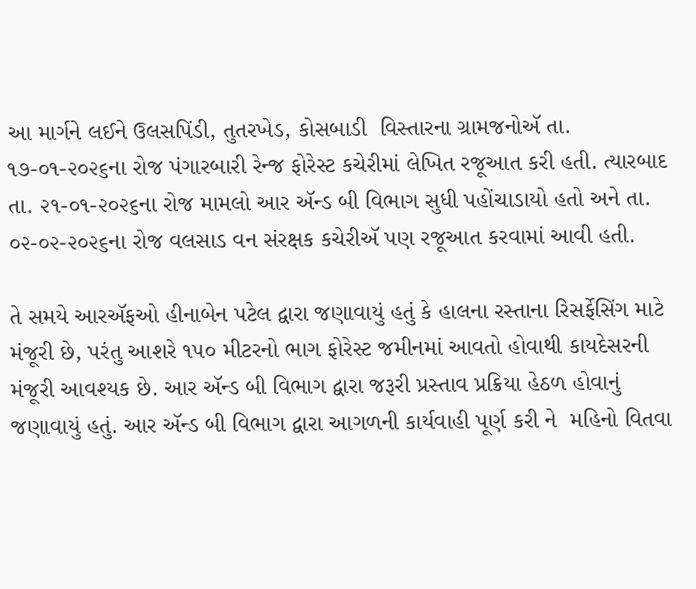આ માર્ગને લઈને ઉલસપિંડી, તુતરખેડ, કોસબાડી  વિસ્તારના ગ્રામજનોઍ તા. ૧૭-૦૧-૨૦૨૬ના રોજ પંગારબારી રેન્જ ફોરેસ્ટ કચેરીમાં લેખિત રજૂઆત કરી હતી. ત્યારબાદ તા. ૨૧-૦૧-૨૦૨૬ના રોજ મામલો આર ઍન્ડ બી વિભાગ સુધી પહોંચાડાયો હતો અને તા. ૦૨-૦૨-૨૦૨૬ના રોજ વલસાડ વન સંરક્ષક કચેરીઍ પણ રજૂઆત કરવામાં આવી હતી.

તે સમયે આરઍફઓ હીનાબેન પટેલ દ્વારા જણાવાયું હતું કે હાલના રસ્તાના રિસર્ફેસિંગ માટે મંજૂરી છે, પરંતુ આશરે ૧૫૦ મીટરનો ભાગ ફોરેસ્ટ જમીનમાં આવતો હોવાથી કાયદેસરની મંજૂરી આવશ્યક છે. આર ઍન્ડ બી વિભાગ દ્વારા જરૂરી પ્રસ્તાવ પ્રક્રિયા હેઠળ હોવાનું જણાવાયું હતું. આર ઍન્ડ બી વિભાગ દ્વારા આગળની કાર્યવાહી પૂર્ણ કરી ને  મહિનો વિતવા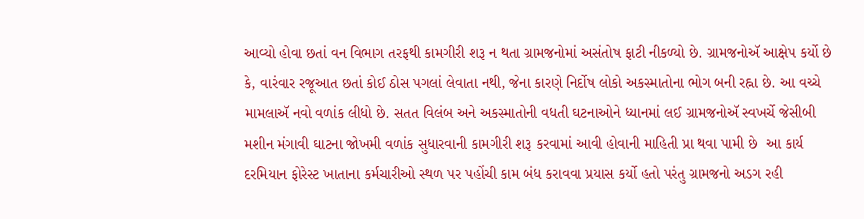આવ્યો હોવા છતાં વન વિભાગ તરફથી કામગીરી શરૂ ન થતા ગ્રામજનોમાં અસંતોષ ફાટી નીકળ્યો છે. ગ્રામજનોઍ આક્ષેપ કર્યો છે કે, વારંવાર રજૂઆત છતાં કોઈ ઠોસ પગલાં લેવાતા નથી, જેના કારણે નિર્દોષ લોકો અકસ્માતોના ભોગ બની રહ્ના છે. આ વચ્ચે મામલાઍ નવો વળાંક લીધો છે. સતત વિલંબ અને અકસ્માતોની વધતી ઘટનાઓને ધ્યાનમાં લઈ ગ્રામજનોઍ સ્વખર્ચે જેસીબી મશીન મંગાવી ઘાટના જોખમી વળાંક સુધારવાની કામગીરી શરૂ કરવામાં આવી હોવાની માહિતી પ્રા થવા પામી છે  આ કાર્ય દરમિયાન ફોરેસ્ટ ખાતાના કર્મચારીઓ સ્થળ પર પહોંચી કામ બંધ કરાવવા પ્રયાસ કર્યો હતો પરંતુ ગ્રામજનો અડગ રહી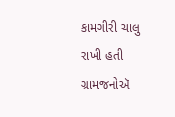કામગીરી ચાલુ રાખી હતી    ગ્રામજનોઍ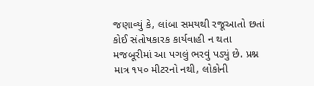જણાવ્યું કે, લાંબા સમયથી રજૂઆતો છતાં કોઈ સંતોષકારક કાર્યવાહી ન થતા મજબૂરીમાં આ પગલું ભરવું પડ્યું છે. પ્રશ્ન માત્ર ૧૫૦ મીટરનો નથી, લોકોની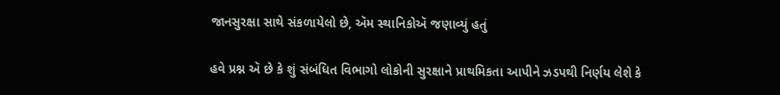જાનસુરક્ષા સાથે સંકળાયેલો છે, ઍમ સ્થાનિકોઍ જણાવ્યું હતું

હવે પ્રશ્ન ઍ છે કે શું સંબંધિત વિભાગો લોકોની સુરક્ષાને પ્રાથમિકતા આપીને ઝડપથી નિર્ણય લેશે કે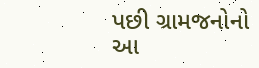પછી ગ્રામજનોનો આ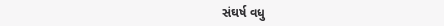સંઘર્ષ વધુ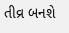તીવ્ર બનશે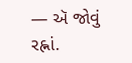— ઍ જોવું રહ્નાં.